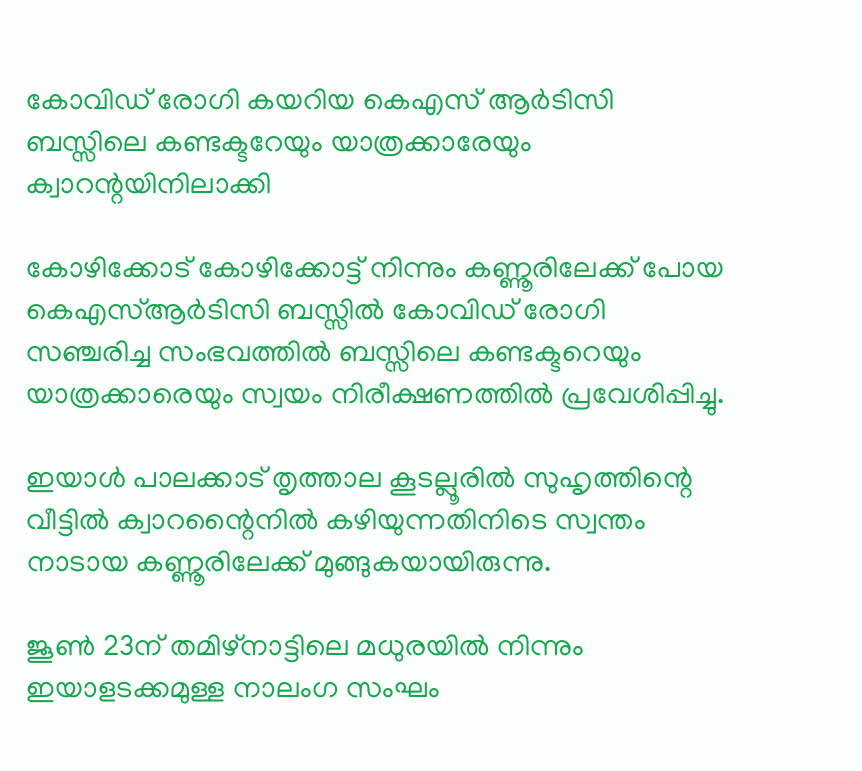കോവിഡ് രോഗി കയറിയ കെഎസ് ആര്‍ടിസി ബസ്സിലെ കണ്ടക്ടറേയും യാത്രക്കാരേയും ക്വാറന്റയിനിലാക്കി

കോഴിക്കോട് കോഴിക്കോട്ട് നിന്നും കണ്ണൂരിലേക്ക് പോയ കെഎസ്ആര്‍ടിസി ബസ്സില്‍ കോവിഡ് രോഗി സഞ്ചരിച്ച സംഭവത്തില്‍ ബസ്സിലെ കണ്ടക്ടറെയും യാത്രക്കാരെയും സ്വയം നിരീക്ഷണത്തില്‍ പ്രവേശിപ്പിച്ചു.

ഇയാള്‍ പാലക്കാട് തൃത്താല കൂടല്ലൂരില്‍ സുഹൃത്തിന്റെ വീട്ടില്‍ ക്വാറന്റൈനില്‍ കഴിയുന്നതിനിടെ സ്വന്തം നാടായ കണ്ണൂരിലേക്ക് മുങ്ങുകയായിരുന്നു.

ജൂണ്‍ 23ന് തമിഴ്‌നാട്ടിലെ മധുരയില്‍ നിന്നും ഇയാളടക്കമുള്ള നാലംഗ സംഘം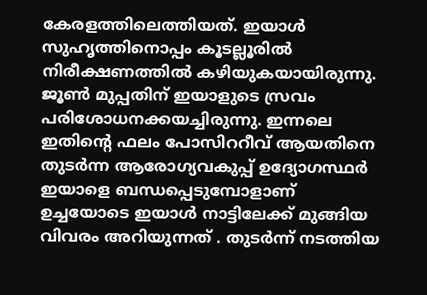കേരളത്തിലെത്തിയത്. ഇയാള്‍ സുഹൃത്തിനൊപ്പം കൂടല്ലൂരില്‍ നിരീക്ഷണത്തില്‍ കഴിയുകയായിരുന്നു. ജൂണ്‍ മുപ്പതിന് ഇയാളുടെ സ്രവം പരിശോധനക്കയച്ചിരുന്നു. ഇന്നലെ ഇതിന്റെ ഫലം പോസിററീവ് ആയതിനെ തുടര്‍ന്ന ആരോഗ്യവകുപ്പ് ഉദ്യോഗസ്ഥര്‍ ഇയാളെ ബന്ധപ്പെടുമ്പോളാണ് ഉച്ചയോടെ ഇയാള്‍ നാട്ടിലേക്ക് മുങ്ങിയ വിവരം അറിയുന്നത് . തുടര്‍ന്ന് നടത്തിയ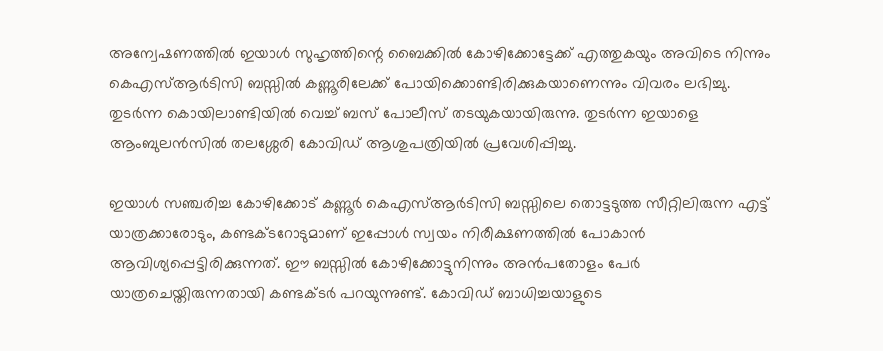അന്വേഷണത്തില്‍ ഇയാള്‍ സുഹൃത്തിന്റെ ബൈക്കില്‍ കോഴിക്കോട്ടേക്ക് എത്തുകയും അവിടെ നിന്നും കെഎസ്ആര്‍ടിസി ബസ്സില്‍ കണ്ണൂരിലേക്ക് പോയിക്കൊണ്ടിരിക്കുകയാണെന്നും വിവരം ലഭിച്ചു. തുടര്‍ന്ന കൊയിലാണ്ടിയില്‍ വെച്ച് ബസ് പോലീസ് തടയുകയായിരുന്നു. തുടര്‍ന്ന ഇയാളെ ആംബുലന്‍സില്‍ തലശ്ശേരി കോവിഡ് ആശുപത്രിയില്‍ പ്രവേശിപ്പിച്ചു.

ഇയാള്‍ സഞ്ചരിച്ച കോഴിക്കോട് കണ്ണൂര്‍ കെഎസ്ആര്‍ടിസി ബസ്സിലെ തൊട്ടടുത്ത സീറ്റിലിരുന്ന എട്ട് യാത്രക്കാരോടും, കണ്ടക്ടറോടുമാണ് ഇപ്പോള്‍ സ്വയം നിരീക്ഷണത്തില്‍ പോകാന്‍ ആവിശ്യപ്പെട്ടിരിക്കുന്നത്. ഈ ബസ്സില്‍ കോഴിക്കോട്ടുനിന്നും അന്‍പതോളം പേര്‍ യാത്രചെയ്തിരുന്നതായി കണ്ടക്ടര്‍ പറയുന്നുണ്ട്. കോവിഡ് ബാധിച്ചയാളുടെ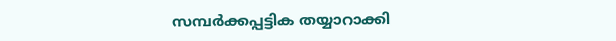സമ്പര്‍ക്കപ്പട്ടിക തയ്യാറാക്കി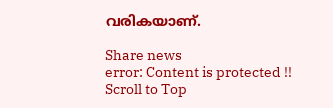വരികയാണ്.

Share news
error: Content is protected !!
Scroll to Top